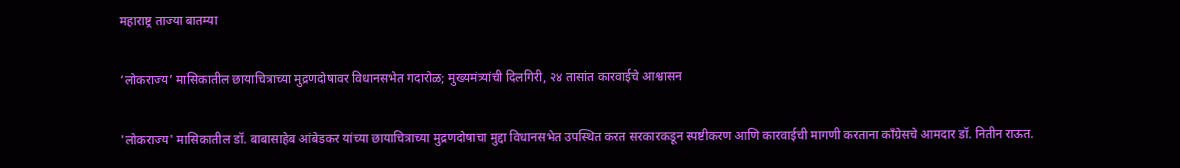महाराष्ट्र ताज्या बातम्या

‘लोकराज्य’ मासिकातील छायाचित्राच्या मुद्रणदोषावर विधानसभेत गदारोळ; मुख्यमंत्र्यांची दिलगिरी, २४ तासांत कारवाईचे आश्वासन

'लोकराज्य' मासिकातील डॉ. बाबासाहेब आंबेडकर यांच्या छायाचित्राच्या मुद्रणदोषाचा मुद्दा विधानसभेत उपस्थित करत सरकारकडून स्पष्टीकरण आणि कारवाईची मागणी करताना काँग्रेसचे आमदार डॉ. नितीन राऊत.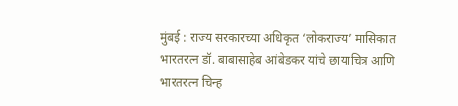मुंबई : राज्य सरकारच्या अधिकृत ‘लोकराज्य’ मासिकात भारतरत्न डॉ. बाबासाहेब आंबेडकर यांचे छायाचित्र आणि भारतरत्न चिन्ह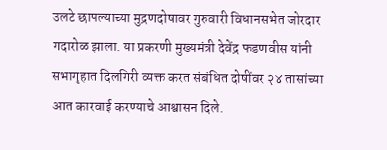उलटे छापल्याच्या मुद्रणदोषावर गुरुवारी विधानसभेत जोरदार गदारोळ झाला. या प्रकरणी मुख्यमंत्री देवेंद्र फडणवीस यांनी सभागृहात दिलगिरी व्यक्त करत संबंधित दोषींवर २४ तासांच्या आत कारवाई करण्याचे आश्वासन दिले.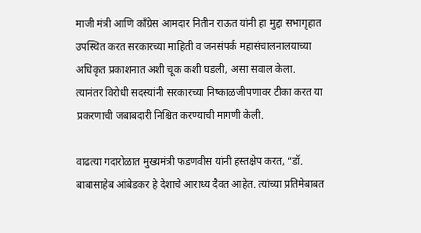माजी मंत्री आणि काँग्रेस आमदार नितीन राऊत यांनी हा मुद्दा सभागृहात उपस्थित करत सरकारच्या माहिती व जनसंपर्क महासंचालनालयाच्या अधिकृत प्रकाशनात अशी चूक कशी घडली, असा सवाल केला. त्यानंतर विरोधी सदस्यांनी सरकारच्या निष्काळजीपणावर टीका करत या प्रकरणाची जबाबदारी निश्चित करण्याची मागणी केली.

वाढत्या गदारोळात मुख्यमंत्री फडणवीस यांनी हस्तक्षेप करत, “डॉ. बाबासाहेब आंबेडकर हे देशाचे आराध्य दैवत आहेत. त्यांच्या प्रतिमेबाबत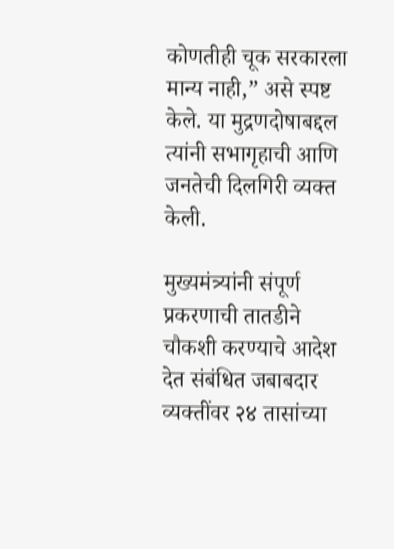कोणतीही चूक सरकारला मान्य नाही,” असे स्पष्ट केले. या मुद्रणदोषाबद्दल त्यांनी सभागृहाची आणि जनतेची दिलगिरी व्यक्त केली.

मुख्यमंत्र्यांनी संपूर्ण प्रकरणाची तातडीने चौकशी करण्याचे आदेश देत संबंधित जबाबदार व्यक्तींवर २४ तासांच्या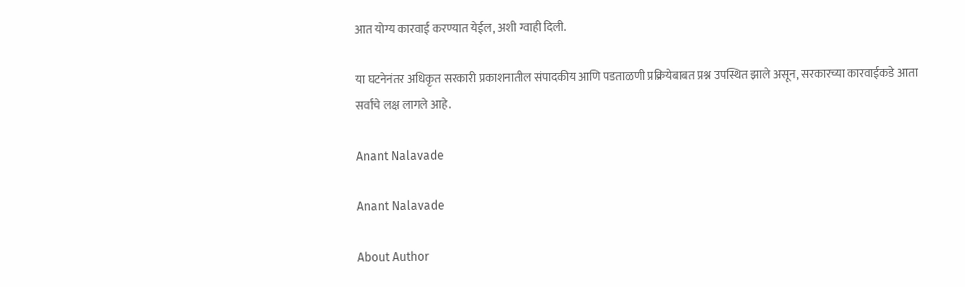आत योग्य कारवाई करण्यात येईल, अशी ग्वाही दिली.

या घटनेनंतर अधिकृत सरकारी प्रकाशनातील संपादकीय आणि पडताळणी प्रक्रियेबाबत प्रश्न उपस्थित झाले असून, सरकारच्या कारवाईकडे आता सर्वांचे लक्ष लागले आहे.

Anant Nalavade

Anant Nalavade

About Author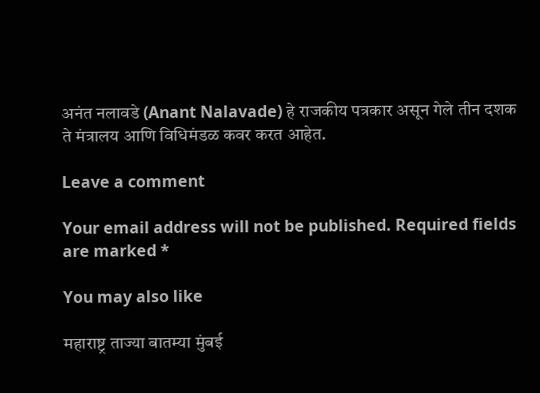अनंत नलावडे (Anant Nalavade) हे राजकीय पत्रकार असून गेले तीन दशक ते मंत्रालय आणि विधिमंडळ कवर करत आहेत.

Leave a comment

Your email address will not be published. Required fields are marked *

You may also like

महाराष्ट्र ताज्या बातम्या मुंबई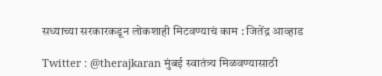सध्याच्या सरकारकडून लोकशाही मिटवण्याचं काम : जितेंद्र आव्हाड

Twitter : @therajkaran मुंबई स्वातंत्र्य मिळवण्यासाठी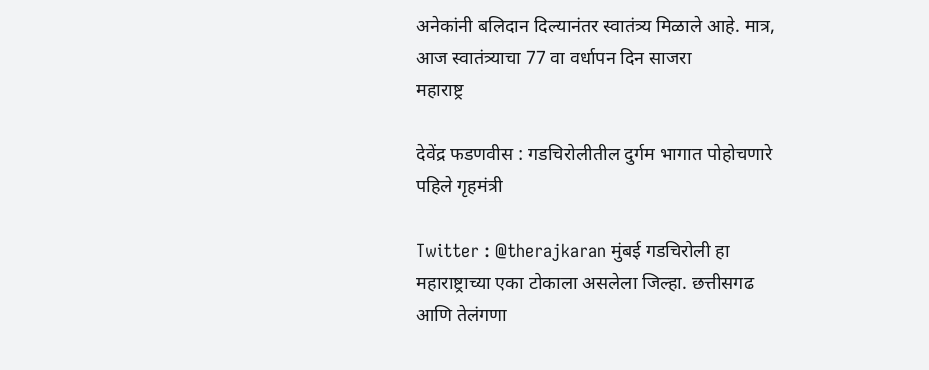अनेकांनी बलिदान दिल्यानंतर स्वातंत्र्य मिळाले आहे. मात्र, आज स्वातंत्र्याचा 77 वा वर्धापन दिन साजरा
महाराष्ट्र

देवेंद्र फडणवीस : गडचिरोलीतील दुर्गम भागात पोहोचणारे पहिले गृहमंत्री

Twitter : @therajkaran मुंबई गडचिरोली हा महाराष्ट्राच्या एका टोकाला असलेला जिल्हा. छत्तीसगढ आणि तेलंगणा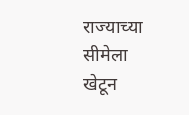राज्याच्या सीमेला खेटून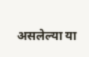असलेल्या या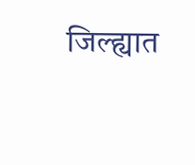जिल्ह्यात